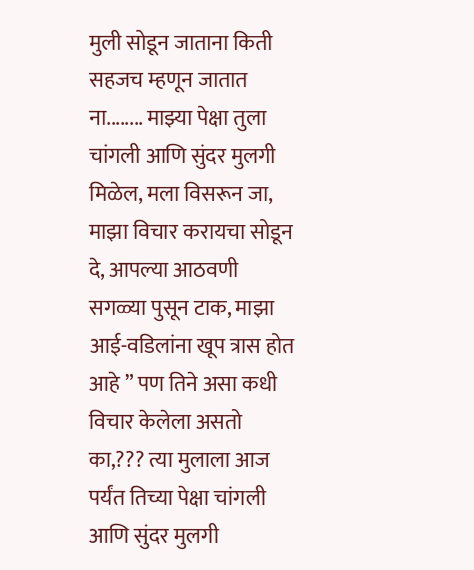मुली सोडून जाताना किती सहजच म्हणून जातात ना........ माझ्या पेक्षा तुला चांगली आणि सुंदर मुलगी मिळेल, मला विसरून जा, माझा विचार करायचा सोडून दे, आपल्या आठवणी सगळ्या पुसून टाक, माझा आई-वडिलांना खूप त्रास होत आहे ” पण तिने असा कधी विचार केलेला असतो का,??? त्या मुलाला आज पर्यंत तिच्या पेक्षा चांगली आणि सुंदर मुलगी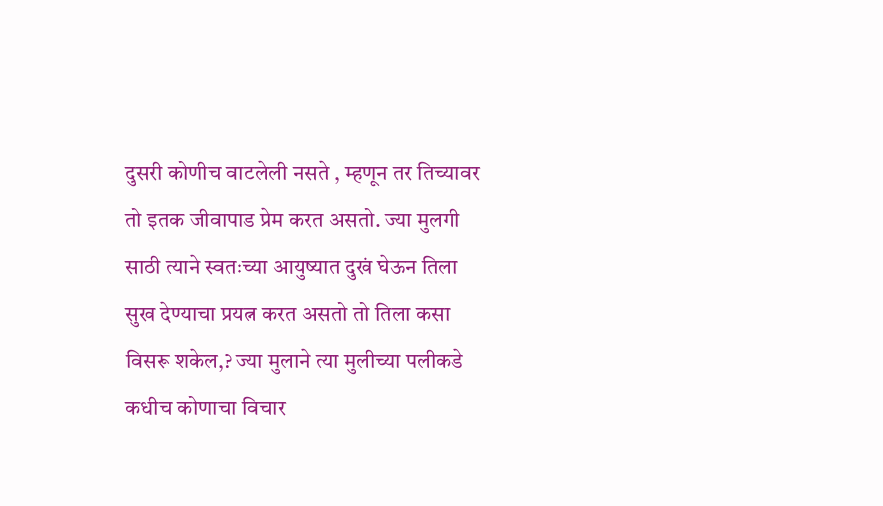दुसरी कोणीच वाटलेली नसते , म्हणून तर तिच्यावर तो इतक जीवापाड प्रेम करत असतो. ज्या मुलगी साठी त्याने स्वतःच्या आयुष्यात दुखं घेऊन तिला सुख देण्याचा प्रयत्न करत असतो तो तिला कसा विसरू शकेल,? ज्या मुलाने त्या मुलीच्या पलीकडे कधीच कोणाचा विचार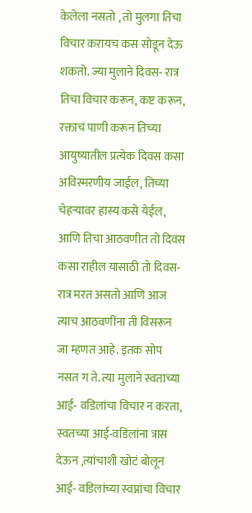केलेला नसतो , तो मुलगा तिचा विचार करायच कस सोडून देऊ शकतो. ज्या मुलाने दिवस- रात्र तिचा विचार करून, कष्ट करून, रक्ताचं पाणी करून तिच्या आयुष्यातील प्रत्येक दिवस कसा अविस्मरणीय जाईल, तिच्या चेहऱ्यावर हास्य कसे येईल, आणि तिचा आठवणीत तो दिवस कसा राहील यासाठी तो दिवस- रात्र मरत असतो आणि आज त्याच आठवणींना ती विसरून जा म्हणत आहे. इतक सोप नसत ग ते. त्या मुलाने स्वताच्या आई- वडिलांचा विचार न करता, स्वतच्या आई-वडिलांना त्रास देऊन ,त्यांचाशी खोटं बोलून आई- वडिलांच्या स्वप्नांचा विचार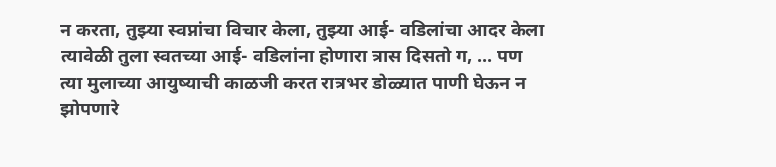न करता, तुझ्या स्वप्नांचा विचार केला, तुझ्या आई- वडिलांचा आदर केला त्यावेळी तुला स्वतच्या आई- वडिलांना होणारा त्रास दिसतो ग, ... पण त्या मुलाच्या आयुष्याची काळजी करत रात्रभर डोळ्यात पाणी घेऊन न झोपणारे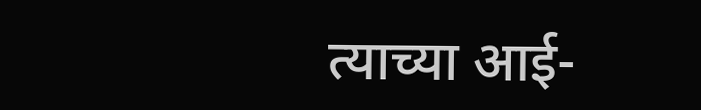त्याच्या आई-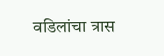वडिलांचा त्रास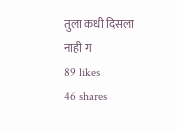तुला कधी दिसला नाही ग
89 likes
46 shares